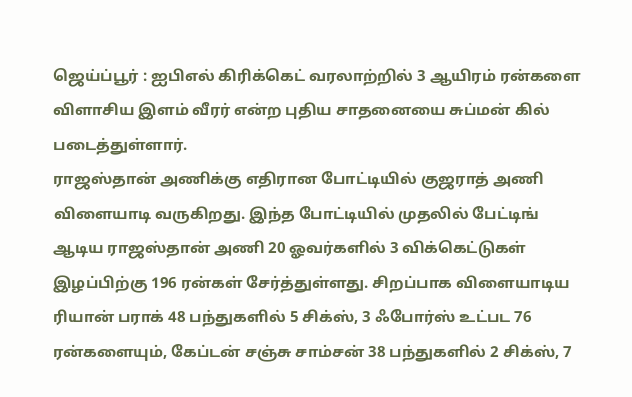ஜெய்ப்பூர் : ஐபிஎல் கிரிக்கெட் வரலாற்றில் 3 ஆயிரம் ரன்களை விளாசிய இளம் வீரர் என்ற புதிய சாதனையை சுப்மன் கில் படைத்துள்ளார்.
ராஜஸ்தான் அணிக்கு எதிரான போட்டியில் குஜராத் அணி விளையாடி வருகிறது. இந்த போட்டியில் முதலில் பேட்டிங் ஆடிய ராஜஸ்தான் அணி 20 ஓவர்களில் 3 விக்கெட்டுகள் இழப்பிற்கு 196 ரன்கள் சேர்த்துள்ளது. சிறப்பாக விளையாடிய ரியான் பராக் 48 பந்துகளில் 5 சிக்ஸ், 3 ஃபோர்ஸ் உட்பட 76 ரன்களையும், கேப்டன் சஞ்சு சாம்சன் 38 பந்துகளில் 2 சிக்ஸ், 7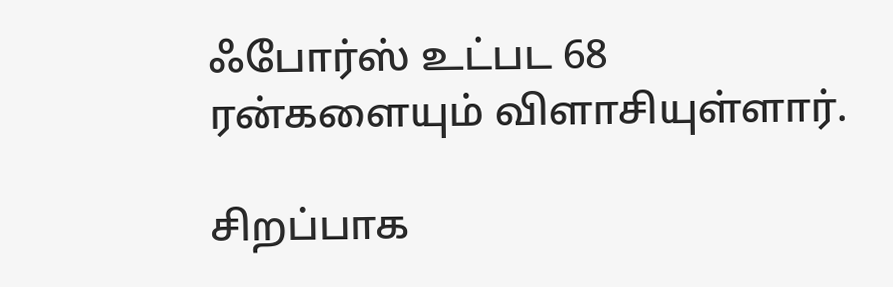ஃபோர்ஸ் உட்பட 68 ரன்களையும் விளாசியுள்ளார்.

சிறப்பாக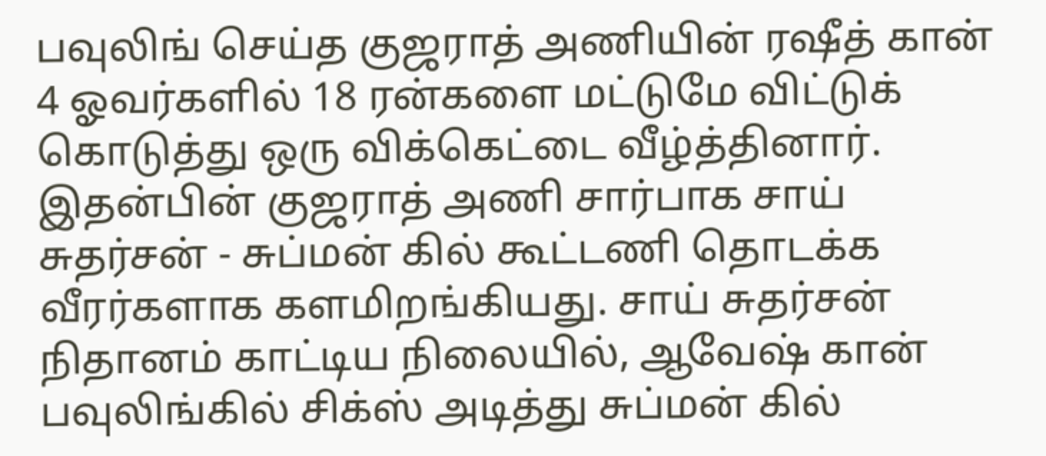பவுலிங் செய்த குஜராத் அணியின் ரஷீத் கான் 4 ஓவர்களில் 18 ரன்களை மட்டுமே விட்டுக் கொடுத்து ஒரு விக்கெட்டை வீழ்த்தினார். இதன்பின் குஜராத் அணி சார்பாக சாய் சுதர்சன் - சுப்மன் கில் கூட்டணி தொடக்க வீரர்களாக களமிறங்கியது. சாய் சுதர்சன் நிதானம் காட்டிய நிலையில், ஆவேஷ் கான் பவுலிங்கில் சிக்ஸ் அடித்து சுப்மன் கில்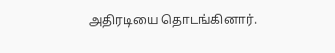அதிரடியை தொடங்கினார்.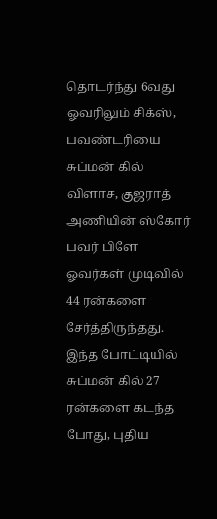தொடர்ந்து 6வது ஓவரிலும் சிக்ஸ், பவண்டரியை சுப்மன் கில் விளாச, குஜராத் அணியின் ஸ்கோர் பவர் பிளே ஓவர்கள் முடிவில் 44 ரன்களை சேர்த்திருந்தது. இந்த போட்டியில் சுப்மன் கில் 27 ரன்களை கடந்த போது, புதிய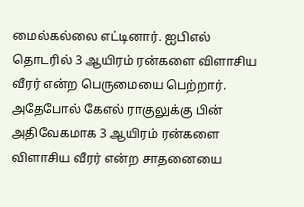மைல்கல்லை எட்டினார். ஐபிஎல் தொடரில் 3 ஆயிரம் ரன்களை விளாசிய வீரர் என்ற பெருமையை பெற்றார். அதேபோல் கேஎல் ராகுலுக்கு பின் அதிவேகமாக 3 ஆயிரம் ரன்களை விளாசிய வீரர் என்ற சாதனையை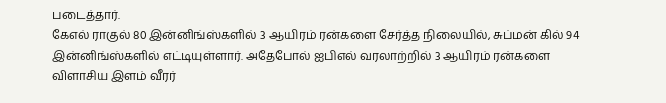படைத்தார்.
கேஎல் ராகுல் 80 இன்னிங்ஸ்களில் 3 ஆயிரம் ரன்களை சேர்த்த நிலையில், சுப்மன் கில் 94 இன்னிங்ஸ்களில் எட்டியுள்ளார். அதேபோல் ஐபிஎல் வரலாற்றில் 3 ஆயிரம் ரன்களை விளாசிய இளம் வீரர்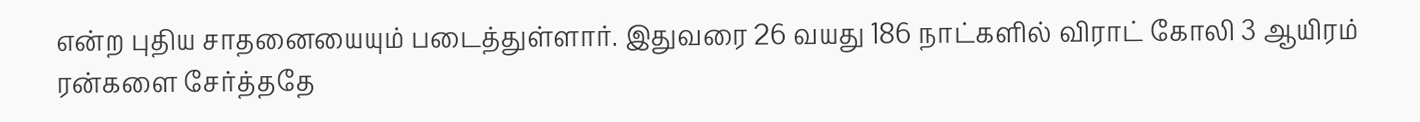என்ற புதிய சாதனையையும் படைத்துள்ளார். இதுவரை 26 வயது 186 நாட்களில் விராட் கோலி 3 ஆயிரம் ரன்களை சேர்த்ததே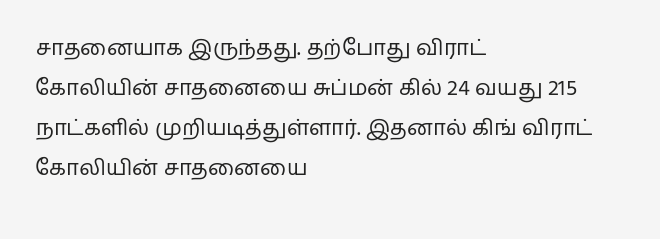சாதனையாக இருந்தது. தற்போது விராட் கோலியின் சாதனையை சுப்மன் கில் 24 வயது 215 நாட்களில் முறியடித்துள்ளார். இதனால் கிங் விராட் கோலியின் சாதனையை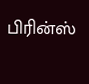பிரின்ஸ்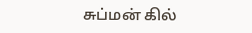சுப்மன் கில்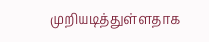முறியடித்துள்ளதாக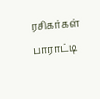ரசிகர்கள் பாராட்டி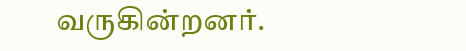வருகின்றனர்.